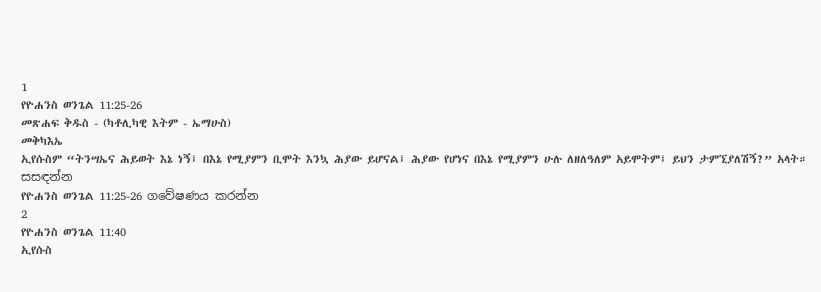1
የዮሐንስ ወንጌል 11:25-26
መጽሐፍ ቅዱስ - (ካቶሊካዊ እትም - ኤማሁስ)
መቅካእኤ
ኢየሱስም “ትንሣኤና ሕይወት እኔ ነኝ፤ በእኔ የሚያምን ቢሞት እንኳ ሕያው ይሆናል፤ ሕያው የሆነና በእኔ የሚያምን ሁሉ ለዘለዓለም አይሞትም፤ ይህን ታምኚያለሽኝ?” አላት።
සසඳන්න
የዮሐንስ ወንጌል 11:25-26 ගවේෂණය කරන්න
2
የዮሐንስ ወንጌል 11:40
ኢየሱስ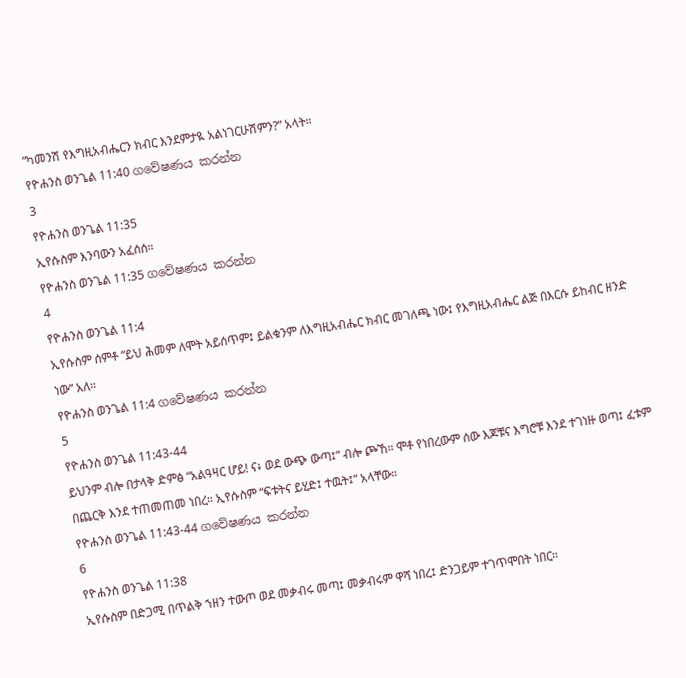“ካመንሽ የእግዚአብሔርን ክብር እንደምታዪ አልነገርሁሽምን?” አላት።
የዮሐንስ ወንጌል 11:40 ගවේෂණය කරන්න
3
የዮሐንስ ወንጌል 11:35
ኢየሱስም እንባውን አፈሰሰ።
የዮሐንስ ወንጌል 11:35 ගවේෂණය කරන්න
4
የዮሐንስ ወንጌል 11:4
ኢየሱስም ሰምቶ “ይህ ሕመም ለሞት አይሰጥም፤ ይልቁንም ለእግዚአብሔር ክብር መገለጫ ነው፤ የእግዚአብሔር ልጅ በእርሱ ይከብር ዘንድ ነው” አለ።
የዮሐንስ ወንጌል 11:4 ගවේෂණය කරන්න
5
የዮሐንስ ወንጌል 11:43-44
ይህንም ብሎ በታላቅ ድምፅ “አልዓዛር ሆይ! ና፥ ወደ ውጭ ውጣ፤” ብሎ ጮኸ። ሞቶ የነበረውም ሰው እጆቹና እግሮቹ እንደ ተገነዙ ወጣ፤ ፈቱም በጨርቅ እንደ ተጠመጠመ ነበረ። ኢየሱስም “ፍቱትና ይሂድ፤ ተዉት፤” አላቸው።
የዮሐንስ ወንጌል 11:43-44 ගවේෂණය කරන්න
6
የዮሐንስ ወንጌል 11:38
ኢየሱስም በድጋሚ በጥልቅ ኀዘን ተውጦ ወደ መቃብሩ መጣ፤ መቃብሩም ዋሻ ነበረ፤ ድንጋይም ተገጥሞበት ነበር።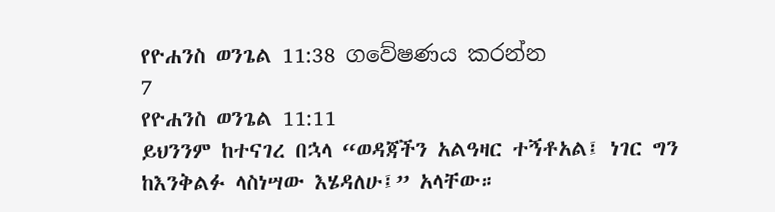የዮሐንስ ወንጌል 11:38 ගවේෂණය කරන්න
7
የዮሐንስ ወንጌል 11:11
ይህንንም ከተናገረ በኋላ “ወዳጃችን አልዓዛር ተኝቶአል፤ ነገር ግን ከእንቅልፉ ላስነሣው እሄዳለሁ፤” አላቸው።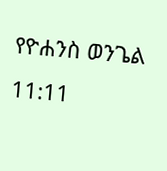የዮሐንስ ወንጌል 11:11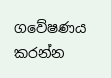ගවේෂණය කරන්න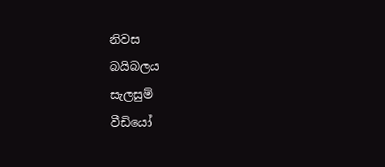නිවස
බයිබලය
සැලසුම්
වීඩියෝ